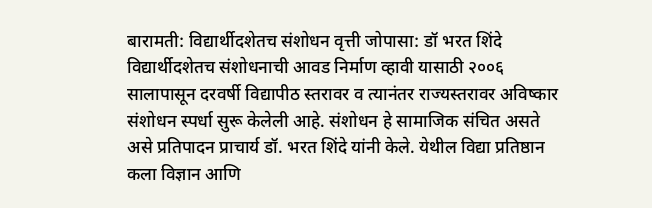बारामती: विद्यार्थीदशेतच संशोधन वृत्ती जोपासा: डॉ भरत शिंदे विद्यार्थीदशेतच संशोधनाची आवड निर्माण व्हावी यासाठी २००६ सालापासून दरवर्षी विद्यापीठ स्तरावर व त्यानंतर राज्यस्तरावर अविष्कार संशोधन स्पर्धा सुरू केलेली आहे. संशोधन हे सामाजिक संचित असते असे प्रतिपादन प्राचार्य डॉ. भरत शिंदे यांनी केले. येथील विद्या प्रतिष्ठान कला विज्ञान आणि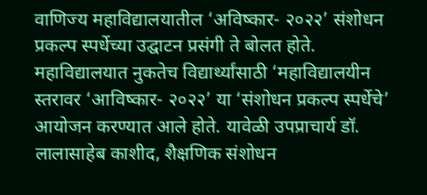वाणिज्य महाविद्यालयातील ‘अविष्कार- २०२२’ संशोधन प्रकल्प स्पर्धेच्या उद्घाटन प्रसंगी ते बोलत होते. महाविद्यालयात नुकतेच विद्यार्थ्यांसाठी ‘महाविद्यालयीन स्तरावर ‘आविष्कार- २०२२’ या ‘संशोधन प्रकल्प स्पर्धेचे’ आयोजन करण्यात आले होते. यावेळी उपप्राचार्य डॉ. लालासाहेब काशीद, शैक्षणिक संशोधन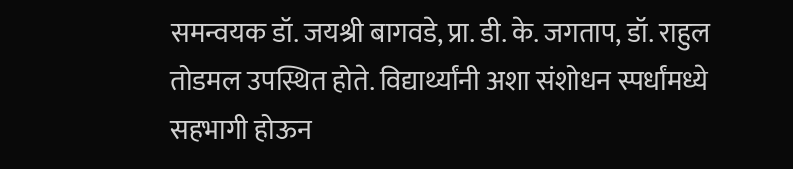समन्वयक डॉ. जयश्री बागवडे, प्रा. डी. के. जगताप, डॉ. राहुल तोडमल उपस्थित होते. विद्यार्थ्यांनी अशा संशोधन स्पर्धांमध्ये सहभागी होऊन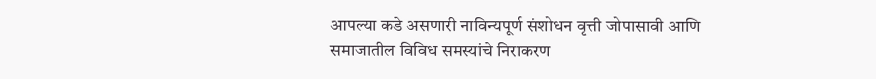आपल्या कडे असणारी नाविन्यपूर्ण संशोधन वृत्ती जोपासावी आणि समाजातील विविध समस्यांचे निराकरण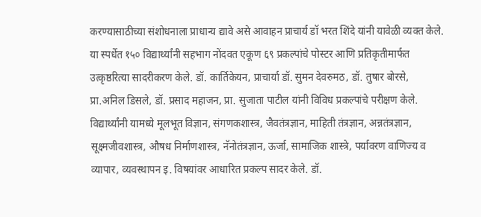करण्यासाठीच्या संशोधनाला प्राधान्य द्यावे असे आवाहन प्राचार्य डॉ भरत शिंदे यांनी यावेळी व्यक्त केले. या स्पर्धेत १५० विद्यार्थ्यांनी सहभाग नोंदवत एकूण ६९ प्रकल्पांचे पोस्टर आणि प्रतिकृतीमार्फत उत्कृष्ठरित्या सादरीकरण केले. डॉ. कार्तिकेयन, प्राचार्या डॉ. सुमन देवरुमठ, डॉ. तुषार बोरसे, प्रा.अनिल डिसले, डॉ. प्रसाद महाजन, प्रा. सुजाता पाटील यांनी विविध प्रकल्पांचे परीक्षण केले. विद्यार्थ्यांनी यामध्ये मूलभूत विज्ञान, संगणकशास्त्र, जैवतंत्रज्ञान, माहिती तंत्रज्ञान, अन्नतंत्रज्ञान, सूक्ष्मजीवशास्त्र, औषध निर्माणशास्त्र, नॅनोतंत्रज्ञान, ऊर्जा, सामाजिक शास्त्रे, पर्यावरण वाणिज्य व व्यापार, व्यवस्थापन इ. विषयांवर आधारित प्रकल्प सादर केले. डॉ.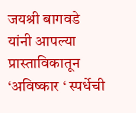जयश्री बागवडे यांनी आपल्या प्रास्ताविकातून ‘अविष्कार ‘ स्पर्धेची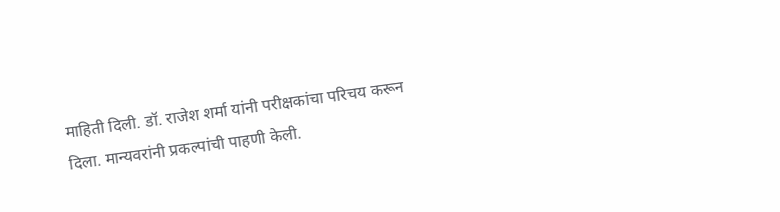माहिती दिली. डॉ. राजेश शर्मा यांनी परीक्षकांचा परिचय करून दिला. मान्यवरांनी प्रकल्पांची पाहणी केली.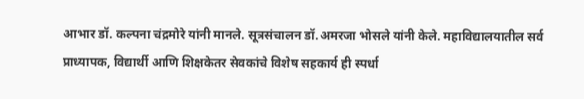आभार डॉ. कल्पना चंद्रमोरे यांनी मानले. सूत्रसंचालन डॉ.अमरजा भोसले यांनी केले. महाविद्यालयातील सर्व प्राध्यापक, विद्यार्थी आणि शिक्षकेतर सेवकांचे विशेष सहकार्य ही स्पर्धा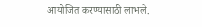आयोजित करण्यासाठी लाभले.